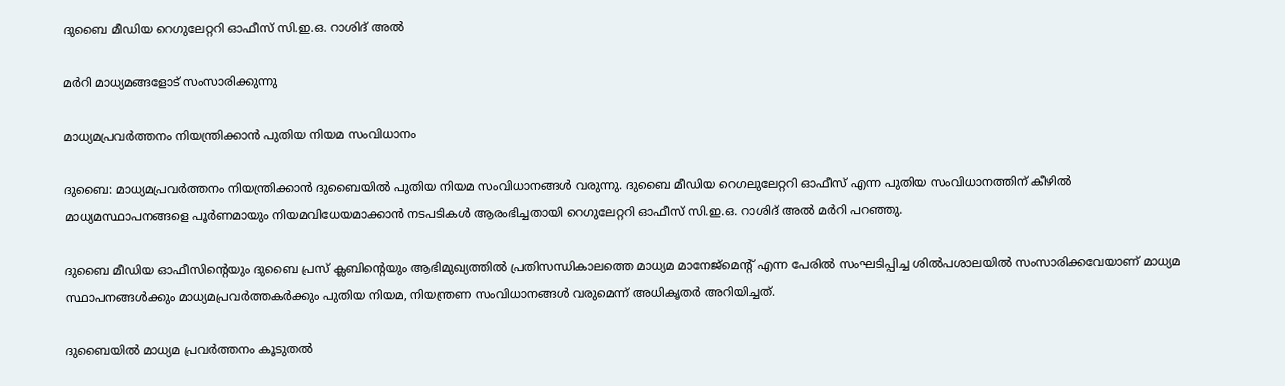ദുബൈ മീഡിയ റെഗുലേറ്ററി ഓഫീസ് സി.ഇ.ഒ. റാശിദ് അൽ

മർറി മാധ്യമങ്ങളോട് സംസാരിക്കുന്നു

മാധ്യമപ്രവർത്തനം നിയന്ത്രിക്കാൻ പുതിയ നിയമ സംവിധാനം

ദുബൈ: മാധ്യമപ്രവർത്തനം നിയന്ത്രിക്കാൻ ദുബൈയിൽ പുതിയ നിയമ സംവിധാനങ്ങൾ വരുന്നു. ദുബൈ മീഡിയ റെഗലുലേറ്ററി ഓഫീസ് എന്ന പുതിയ സംവിധാനത്തിന് കീഴിൽ മാധ്യമസ്ഥാപനങ്ങളെ പൂർണമായും നിയമവിധേയമാക്കാൻ നടപടികൾ ആരംഭിച്ചതായി റെഗുലേറ്ററി ഓഫീസ് സി.ഇ.ഒ. റാശിദ് അൽ മർറി പറഞ്ഞു.

ദുബൈ മീഡിയ ഓഫീസിന്‍റെയും ദുബൈ പ്രസ് ക്ലബിന്‍റെയും ആഭിമുഖ്യത്തിൽ പ്രതിസന്ധികാലത്തെ മാധ്യമ മാനേജ്മെന്‍റ് എന്ന പേരിൽ സംഘടിപ്പിച്ച ശിൽപശാലയിൽ സംസാരിക്കവേയാണ് മാധ്യമ സ്ഥാപനങ്ങൾക്കും മാധ്യമപ്രവർത്തകർക്കും പുതിയ നിയമ, നിയന്ത്രണ സംവിധാനങ്ങൾ വരുമെന്ന് അധികൃതർ അറിയിച്ചത്.

ദുബൈയിൽ മാധ്യമ പ്രവർത്തനം കൂടുതൽ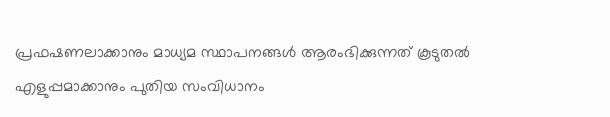പ്രഫഷണലാക്കാനും മാധ്യമ സ്ഥാപനങ്ങൾ ആരംഭിക്കുന്നത് കൂടുതൽ എളുപ്പമാക്കാനും പുതിയ സംവിധാനം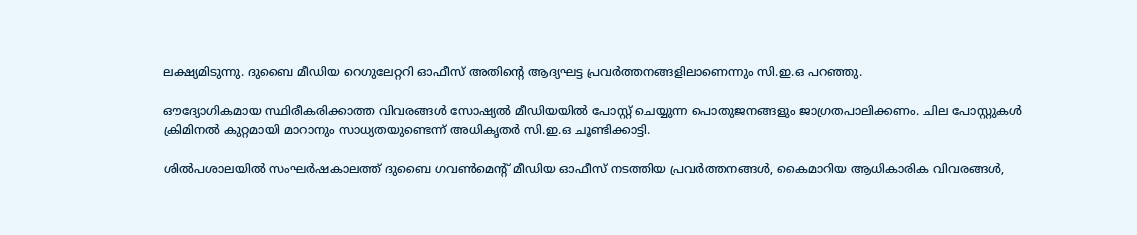ലക്ഷ്യമിടുന്നു. ദുബൈ മീഡിയ റെഗുലേറ്ററി ഓഫീസ് അതിന്‍റെ ആദ്യഘട്ട പ്രവർത്തനങ്ങളിലാണെന്നും സി.ഇ.ഒ പറഞ്ഞു.

ഔദ്യോഗികമായ സ്ഥിരീകരിക്കാത്ത വിവരങ്ങൾ സോഷ്യൽ മീഡിയയിൽ പോസ്റ്റ് ചെയ്യുന്ന പൊതുജനങ്ങളും ജാഗ്രതപാലിക്കണം. ചില പോസ്റ്റുകൾ ക്രിമിനൽ കുറ്റമായി മാറാനും സാധ്യതയുണ്ടെന്ന് അധികൃതർ സി.ഇ.ഒ ചൂണ്ടിക്കാട്ടി.

ശിൽപശാലയിൽ സംഘർഷകാലത്ത് ദുബൈ ഗവൺമെന്‍റ് മീഡിയ ഓഫീസ് നടത്തിയ പ്രവർത്തനങ്ങൾ, കൈമാറിയ ആധികാരിക വിവരങ്ങൾ,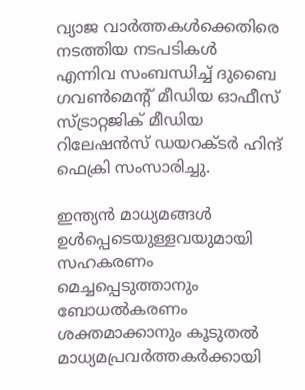വ്യാജ വാർത്തകൾക്കെതിരെ നടത്തിയ നടപടികൾ എന്നിവ സംബന്ധിച്ച് ദുബൈ ഗവൺമെന്‍റ് മീഡിയ ഓഫീസ് സ്ട്രാറ്റജിക് മീഡിയ റിലേഷൻസ് ഡയറക്ടർ ഹിന്ദ് ഫെക്രി സംസാരിച്ചു.

ഇന്ത്യൻ മാധ്യമങ്ങൾ ഉൾപ്പെടെയുള്ളവയുമായി സഹകരണം മെച്ചപ്പെടുത്താനും ബോധൽകരണം ശക്തമാക്കാനും കൂടുതൽ മാധ്യമപ്രവർത്തകർക്കായി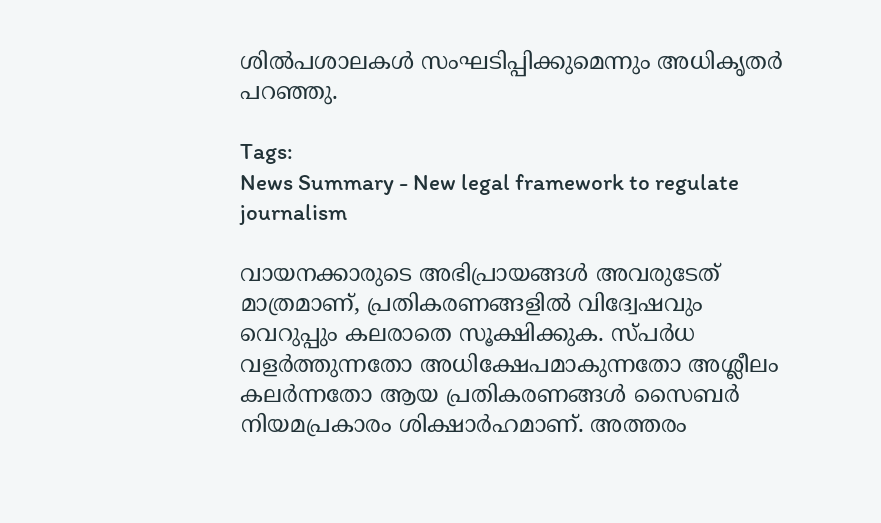ശിൽപശാലകൾ സംഘടിപ്പിക്കുമെന്നും അധികൃതർ പറഞ്ഞു.

Tags:
News Summary - New legal framework to regulate journalism

വായനക്കാരുടെ അഭിപ്രായങ്ങള്‍ അവരുടേത് മാത്രമാണ്, പ്രതികരണങ്ങളിൽ വിദ്വേഷവും വെറുപ്പും കലരാതെ സൂക്ഷിക്കുക. സ്പർധ വളർത്തുന്നതോ അധിക്ഷേപമാകുന്നതോ അശ്ലീലം കലർന്നതോ ആയ പ്രതികരണങ്ങൾ സൈബർ നിയമപ്രകാരം ശിക്ഷാർഹമാണ്. അത്തരം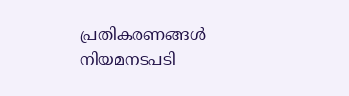പ്രതികരണങ്ങൾ നിയമനടപടി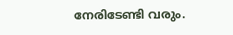നേരിടേണ്ടി വരും.